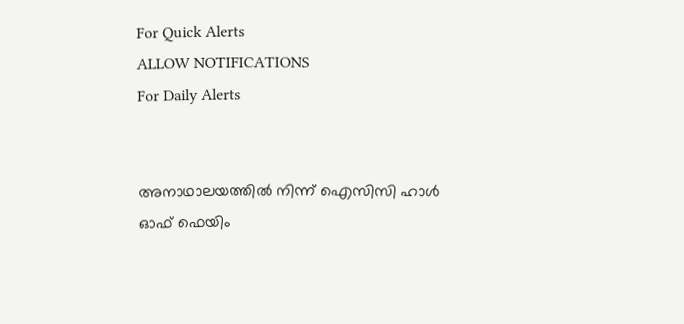For Quick Alerts
ALLOW NOTIFICATIONS
For Daily Alerts


അനാഥാലയത്തില്‍ നിന്ന് ഐസിസി ഹാള്‍ ഓഫ് ഫെയിം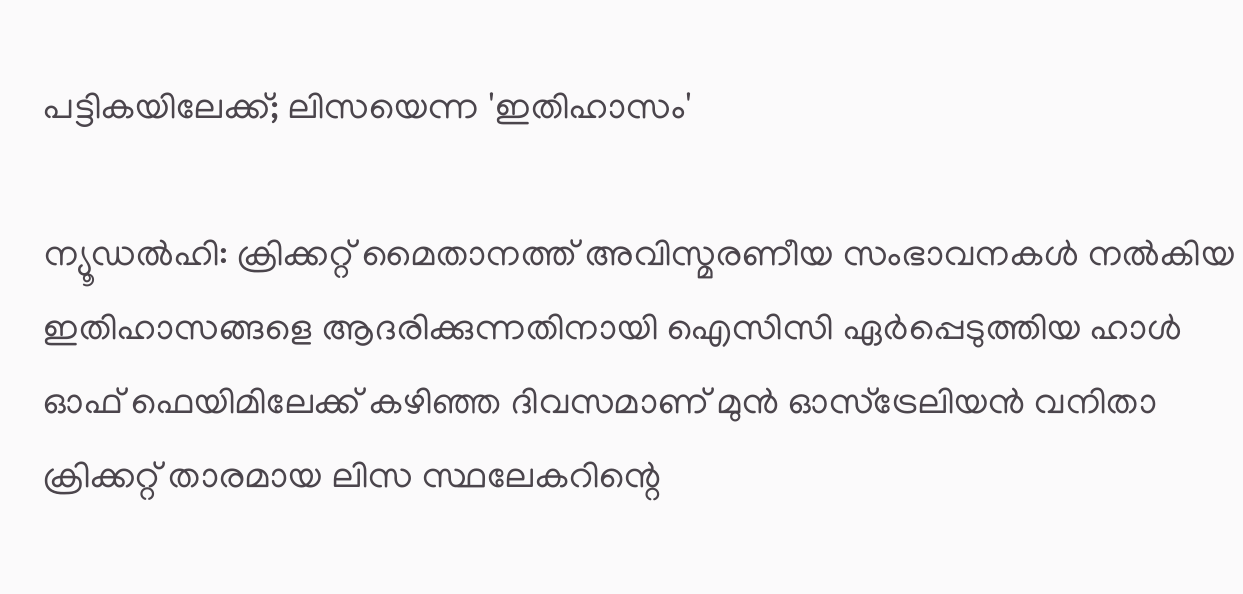പട്ടികയിലേക്ക്; ലിസയെന്ന 'ഇതിഹാസം'

ന്യൂഡല്‍ഹി: ക്രിക്കറ്റ് മൈതാനത്ത് അവിസ്മരണീയ സംഭാവനകള്‍ നല്‍കിയ ഇതിഹാസങ്ങളെ ആദരിക്കുന്നതിനായി ഐസിസി ഏര്‍പ്പെടുത്തിയ ഹാള്‍ ഓഫ് ഫെയിമിലേക്ക് കഴിഞ്ഞ ദിവസമാണ് മുന്‍ ഓസ്‌ട്രേലിയന്‍ വനിതാ ക്രിക്കറ്റ് താരമായ ലിസ സ്ഥലേകറിന്റെ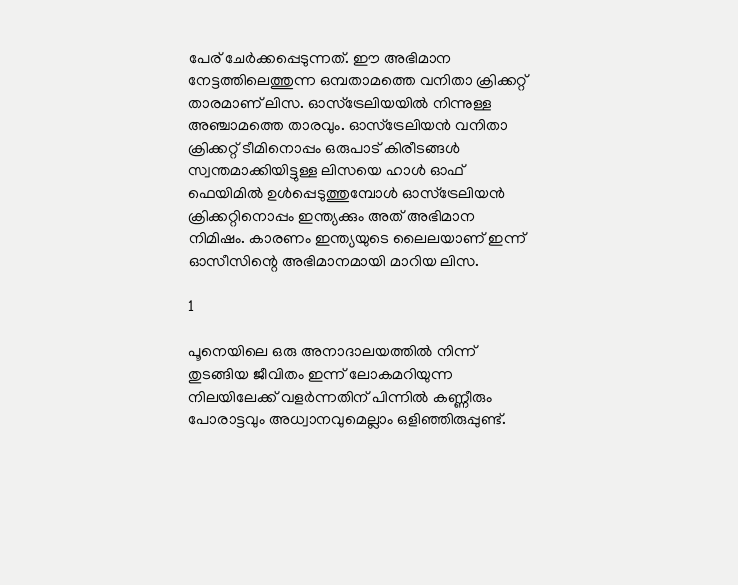പേര് ചേര്‍ക്കപ്പെടുന്നത്. ഈ അഭിമാന നേട്ടത്തിലെത്തുന്ന ഒമ്പതാമത്തെ വനിതാ ക്രിക്കറ്റ് താരമാണ് ലിസ. ഓസ്‌ട്രേലിയയില്‍ നിന്നുള്ള അഞ്ചാമത്തെ താരവും. ഓസ്‌ട്രേലിയന്‍ വനിതാ ക്രിക്കറ്റ് ടീമിനൊപ്പം ഒരുപാട് കിരീടങ്ങള്‍ സ്വന്തമാക്കിയിട്ടുള്ള ലിസയെ ഹാള്‍ ഓഫ് ഫെയിമില്‍ ഉള്‍പ്പെടുത്തുമ്പോള്‍ ഓസ്‌ട്രേലിയന്‍ ക്രിക്കറ്റിനൊപ്പം ഇന്ത്യക്കും അത് അഭിമാന നിമിഷം. കാരണം ഇന്ത്യയുടെ ലൈലയാണ് ഇന്ന് ഓസീസിന്റെ അഭിമാനമായി മാറിയ ലിസ.

1

പൂനെയിലെ ഒരു അനാദാലയത്തില്‍ നിന്ന് തുടങ്ങിയ ജീവിതം ഇന്ന് ലോകമറിയുന്ന നിലയിലേക്ക് വളര്‍ന്നതിന് പിന്നില്‍ കണ്ണീരും പോരാട്ടവും അധ്വാനവുമെല്ലാം ഒളിഞ്ഞിരുപ്പുണ്ട്.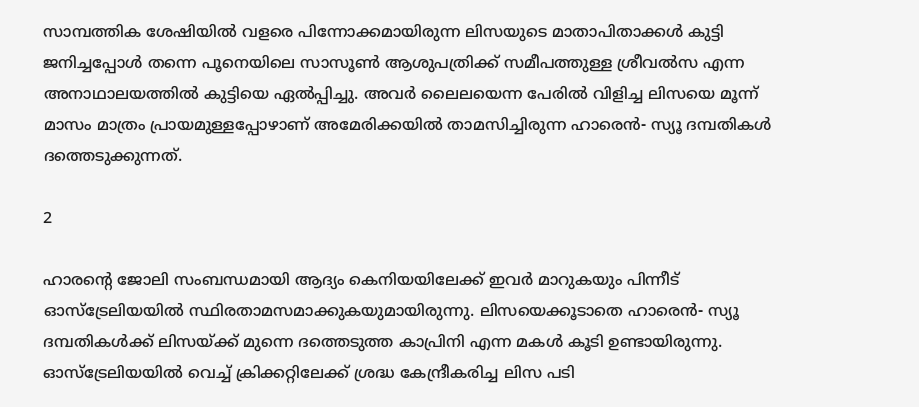സാമ്പത്തിക ശേഷിയില്‍ വളരെ പിന്നോക്കമായിരുന്ന ലിസയുടെ മാതാപിതാക്കള്‍ കുട്ടി ജനിച്ചപ്പോള്‍ തന്നെ പൂനെയിലെ സാസൂണ്‍ ആശുപത്രിക്ക് സമീപത്തുള്ള ശ്രീവല്‍സ എന്ന അനാഥാലയത്തില്‍ കുട്ടിയെ ഏല്‍പ്പിച്ചു. അവര്‍ ലൈലയെന്ന പേരില്‍ വിളിച്ച ലിസയെ മൂന്ന് മാസം മാത്രം പ്രായമുള്ളപ്പോഴാണ് അമേരിക്കയില്‍ താമസിച്ചിരുന്ന ഹാരെന്‍- സ്യൂ ദമ്പതികള്‍ ദത്തെടുക്കുന്നത്.

2

ഹാരന്റെ ജോലി സംബന്ധമായി ആദ്യം കെനിയയിലേക്ക് ഇവര്‍ മാറുകയും പിന്നീട് ഓസ്‌ട്രേലിയയില്‍ സ്ഥിരതാമസമാക്കുകയുമായിരുന്നു. ലിസയെക്കൂടാതെ ഹാരെന്‍- സ്യൂ ദമ്പതികള്‍ക്ക് ലിസയ്ക്ക് മുന്നെ ദത്തെടുത്ത കാപ്രിനി എന്ന മകള്‍ കൂടി ഉണ്ടായിരുന്നു. ഓസ്‌ട്രേലിയയില്‍ വെച്ച് ക്രിക്കറ്റിലേക്ക് ശ്രദ്ധ കേന്ദ്രീകരിച്ച ലിസ പടി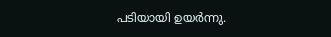പടിയായി ഉയര്‍ന്നു.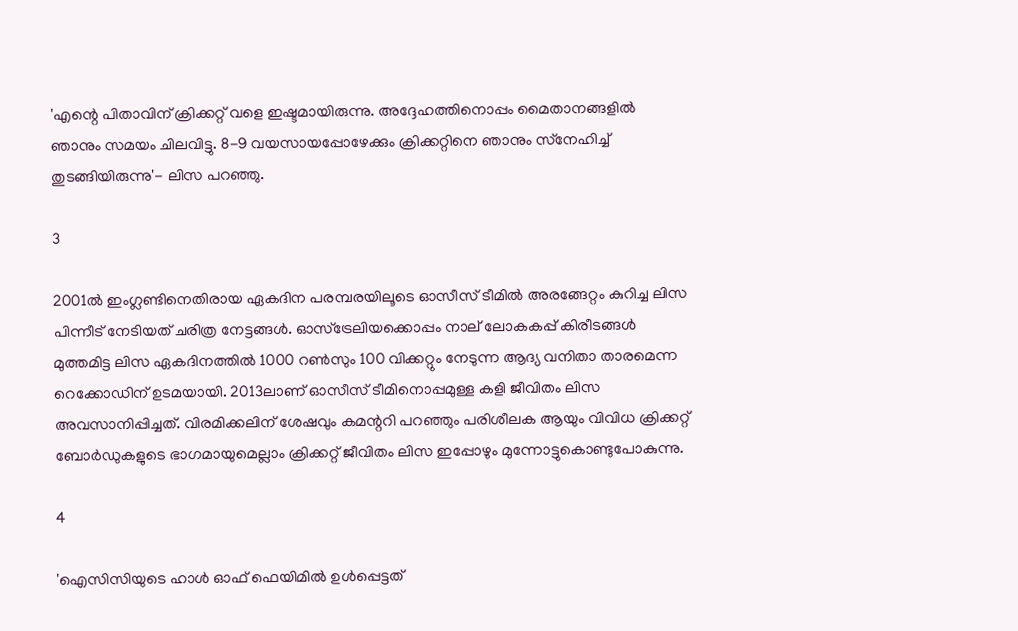'എന്റെ പിതാവിന് ക്രിക്കറ്റ് വളെ ഇഷ്ടമായിരുന്നു. അദ്ദേഹത്തിനൊപ്പം മൈതാനങ്ങളില്‍ ഞാനും സമയം ചിലവിട്ടു. 8-9 വയസായപ്പോഴേക്കും ക്രിക്കറ്റിനെ ഞാനും സ്‌നേഹിച്ച് തുടങ്ങിയിരുന്നു'- ലിസ പറഞ്ഞു.

3

2001ല്‍ ഇംഗ്ലണ്ടിനെതിരായ ഏകദിന പരമ്പരയിലൂടെ ഓസീസ് ടീമില്‍ അരങ്ങേറ്റം കുറിച്ച ലിസ പിന്നീട് നേടിയത് ചരിത്ര നേട്ടങ്ങള്‍. ഓസ്‌ട്രേലിയക്കൊപ്പം നാല് ലോകകപ്പ് കിരീടങ്ങള്‍ മുത്തമിട്ട ലിസ ഏകദിനത്തില്‍ 1000 റണ്‍സും 100 വിക്കറ്റും നേടുന്ന ആദ്യ വനിതാ താരമെന്ന റെക്കോഡിന് ഉടമയായി. 2013ലാണ് ഓസീസ് ടീമിനൊപ്പമുള്ള കളി ജീവിതം ലിസ അവസാനിപ്പിച്ചത്. വിരമിക്കലിന് ശേഷവും കമന്ററി പറഞ്ഞും പരിശീലക ആയും വിവിധ ക്രിക്കറ്റ് ബോര്‍ഡുകളുടെ ഭാഗമായുമെല്ലാം ക്രിക്കറ്റ് ജീവിതം ലിസ ഇപ്പോഴും മുന്നോട്ടുകൊണ്ടുപോകുന്നു.

4

'ഐസിസിയുടെ ഹാള്‍ ഓഫ് ഫെയിമില്‍ ഉള്‍പ്പെട്ടത്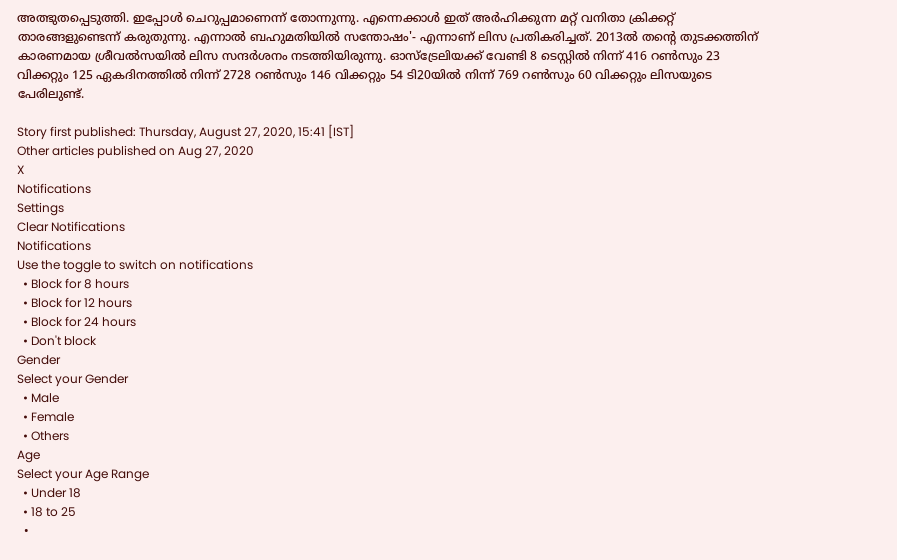അത്ഭുതപ്പെടുത്തി. ഇപ്പോള്‍ ചെറുപ്പമാണെന്ന് തോന്നുന്നു. എന്നെക്കാള്‍ ഇത് അര്‍ഹിക്കുന്ന മറ്റ് വനിതാ ക്രിക്കറ്റ് താരങ്ങളുണ്ടെന്ന് കരുതുന്നു. എന്നാല്‍ ബഹുമതിയില്‍ സന്തോഷം'- എന്നാണ് ലിസ പ്രതികരിച്ചത്. 2013ല്‍ തന്റെ തുടക്കത്തിന് കാരണമായ ശ്രീവല്‍സയില്‍ ലിസ സന്ദര്‍ശനം നടത്തിയിരുന്നു. ഓസ്‌ട്രേലിയക്ക് വേണ്ടി 8 ടെസ്റ്റില്‍ നിന്ന് 416 റണ്‍സും 23 വിക്കറ്റും 125 ഏകദിനത്തില്‍ നിന്ന് 2728 റണ്‍സും 146 വിക്കറ്റും 54 ടി20യില്‍ നിന്ന് 769 റണ്‍സും 60 വിക്കറ്റും ലിസയുടെ പേരിലുണ്ട്.

Story first published: Thursday, August 27, 2020, 15:41 [IST]
Other articles published on Aug 27, 2020
X
Notifications
Settings
Clear Notifications
Notifications
Use the toggle to switch on notifications
  • Block for 8 hours
  • Block for 12 hours
  • Block for 24 hours
  • Don't block
Gender
Select your Gender
  • Male
  • Female
  • Others
Age
Select your Age Range
  • Under 18
  • 18 to 25
  •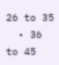26 to 35
  • 36 to 45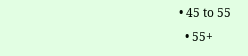• 45 to 55
  • 55+